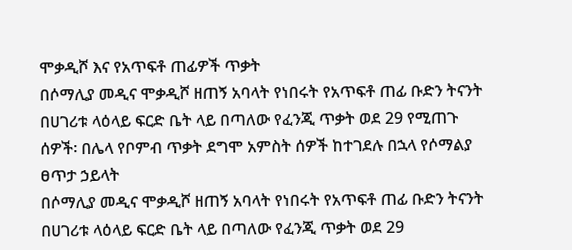ሞቃዲሾ እና የአጥፍቶ ጠፊዎች ጥቃት
በሶማሊያ መዲና ሞቃዲሾ ዘጠኝ አባላት የነበሩት የአጥፍቶ ጠፊ ቡድን ትናንት በሀገሪቱ ላዕላይ ፍርድ ቤት ላይ በጣለው የፈንጂ ጥቃት ወደ 29 የሚጠጉ ሰዎች፡ በሌላ የቦምብ ጥቃት ደግሞ አምስት ሰዎች ከተገደሉ በኋላ የሶማልያ ፀጥታ ኃይላት
በሶማሊያ መዲና ሞቃዲሾ ዘጠኝ አባላት የነበሩት የአጥፍቶ ጠፊ ቡድን ትናንት በሀገሪቱ ላዕላይ ፍርድ ቤት ላይ በጣለው የፈንጂ ጥቃት ወደ 29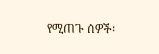የሚጠጉ ሰዎች፡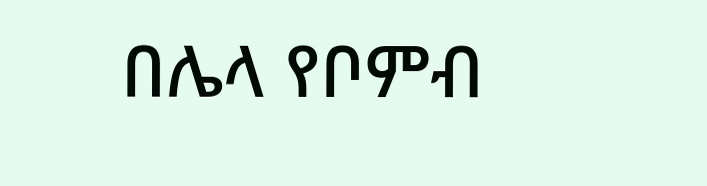በሌላ የቦምብ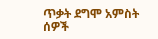ጥቃት ደግሞ አምስት ሰዎች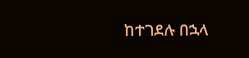ከተገደሉ በኋላ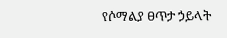የሶማልያ ፀጥታ ኃይላት